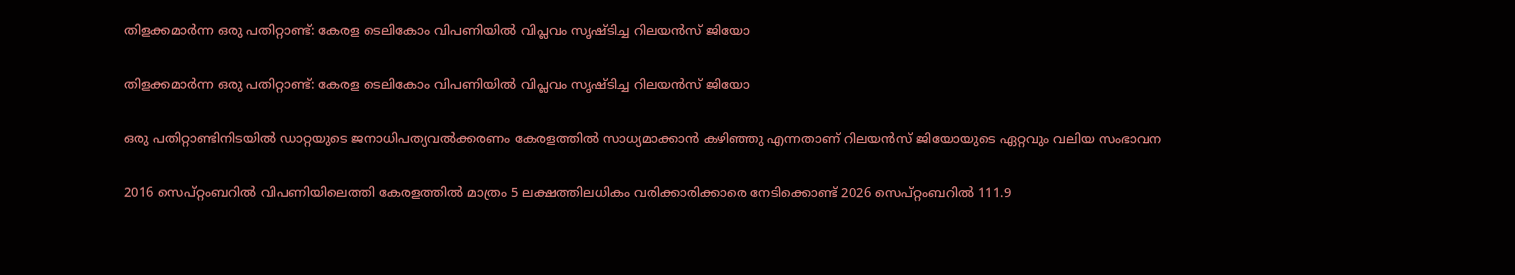തിളക്കമാര്‍ന്ന ഒരു പതിറ്റാണ്ട്: കേരള ടെലികോം വിപണിയില്‍ വിപ്ലവം സൃഷ്ടിച്ച റിലയന്‍സ് ജിയോ

തിളക്കമാര്‍ന്ന ഒരു പതിറ്റാണ്ട്: കേരള ടെലികോം വിപണിയില്‍ വിപ്ലവം സൃഷ്ടിച്ച റിലയന്‍സ് ജിയോ

ഒരു പതിറ്റാണ്ടിനിടയില്‍ ഡാറ്റയുടെ ജനാധിപത്യവല്‍ക്കരണം കേരളത്തില്‍ സാധ്യമാക്കാന്‍ കഴിഞ്ഞു എന്നതാണ് റിലയന്‍സ് ജിയോയുടെ ഏറ്റവും വലിയ സംഭാവന

2016 സെപ്റ്റംബറില്‍ വിപണിയിലെത്തി കേരളത്തിൽ മാത്രം 5 ലക്ഷത്തിലധികം വരിക്കാരിക്കാരെ നേടിക്കൊണ്ട് 2026 സെപ്റ്റംബറില്‍ 111.9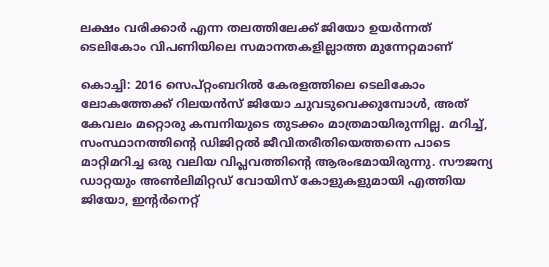ലക്ഷം വരിക്കാര്‍ എന്ന തലത്തിലേക്ക് ജിയോ ഉയര്‍ന്നത് ടെലികോം വിപണിയിലെ സമാനതകളില്ലാത്ത മുന്നേറ്റമാണ്

കൊച്ചി: 2016 സെപ്റ്റംബറില്‍ കേരളത്തിലെ ടെലികോം ലോകത്തേക്ക് റിലയന്‍സ് ജിയോ ചുവടുവെക്കുമ്പോള്‍, അത് കേവലം മറ്റൊരു കമ്പനിയുടെ തുടക്കം മാത്രമായിരുന്നില്ല. മറിച്ച്, സംസ്ഥാനത്തിന്റെ ഡിജിറ്റല്‍ ജീവിതരീതിയെത്തന്നെ പാടെ മാറ്റിമറിച്ച ഒരു വലിയ വിപ്ലവത്തിന്റെ ആരംഭമായിരുന്നു. സൗജന്യ ഡാറ്റയും അണ്‍ലിമിറ്റഡ് വോയിസ് കോളുകളുമായി എത്തിയ ജിയോ, ഇന്റര്‍നെറ്റ്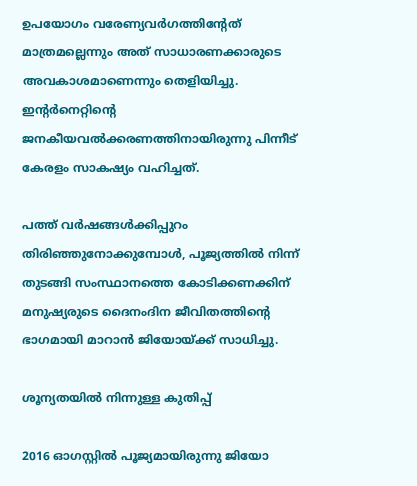ഉപയോഗം വരേണ്യവര്‍ഗത്തിന്റേത് മാത്രമല്ലെന്നും അത് സാധാരണക്കാരുടെ അവകാശമാണെന്നും തെളിയിച്ചു. ഇന്റര്‍നെറ്റിന്റെ ജനകീയവല്‍ക്കരണത്തിനായിരുന്നു പിന്നീട് കേരളം സാകഷ്യം വഹിച്ചത്.

പത്ത് വര്‍ഷങ്ങള്‍ക്കിപ്പുറം തിരിഞ്ഞുനോക്കുമ്പോള്‍, പൂജ്യത്തില്‍ നിന്ന് തുടങ്ങി സംസ്ഥാനത്തെ കോടിക്കണക്കിന് മനുഷ്യരുടെ ദൈനംദിന ജീവിതത്തിന്റെ ഭാഗമായി മാറാന്‍ ജിയോയ്ക്ക് സാധിച്ചു.

ശൂന്യതയില്‍ നിന്നുള്ള കുതിപ്പ്

2016 ഓഗസ്റ്റില്‍ പൂജ്യമായിരുന്നു ജിയോ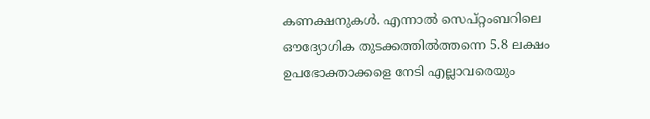കണക്ഷനുകള്‍. എന്നാല്‍ സെപ്റ്റംബറിലെ ഔദ്യോഗിക തുടക്കത്തില്‍ത്തന്നെ 5.8 ലക്ഷം ഉപഭോക്താക്കളെ നേടി എല്ലാവരെയും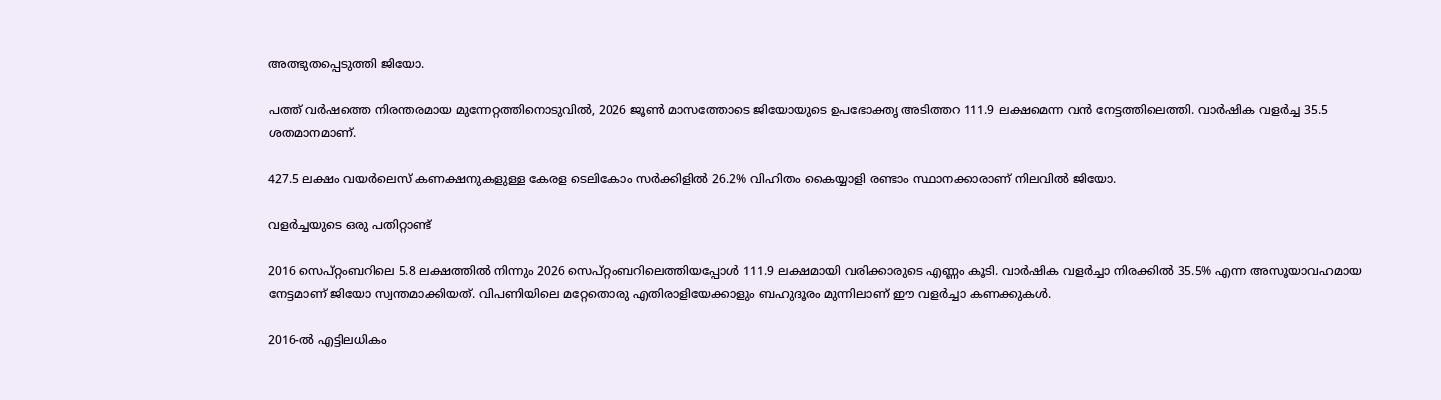അത്ഭുതപ്പെടുത്തി ജിയോ.

പത്ത് വര്‍ഷത്തെ നിരന്തരമായ മുന്നേറ്റത്തിനൊടുവില്‍, 2026 ജൂണ്‍ മാസത്തോടെ ജിയോയുടെ ഉപഭോക്തൃ അടിത്തറ 111.9 ലക്ഷമെന്ന വന്‍ നേട്ടത്തിലെത്തി. വാര്‍ഷിക വളര്‍ച്ച 35.5 ശതമാനമാണ്.

427.5 ലക്ഷം വയര്‍ലെസ് കണക്ഷനുകളുള്ള കേരള ടെലികോം സര്‍ക്കിളില്‍ 26.2% വിഹിതം കൈയ്യാളി രണ്ടാം സ്ഥാനക്കാരാണ് നിലവില്‍ ജിയോ.

വളര്‍ച്ചയുടെ ഒരു പതിറ്റാണ്ട്

2016 സെപ്റ്റംബറിലെ 5.8 ലക്ഷത്തില്‍ നിന്നും 2026 സെപ്റ്റംബറിലെത്തിയപ്പോള്‍ 111.9 ലക്ഷമായി വരിക്കാരുടെ എണ്ണം കൂടി. വാര്‍ഷിക വളര്‍ച്ചാ നിരക്കില്‍ 35.5% എന്ന അസൂയാവഹമായ നേട്ടമാണ് ജിയോ സ്വന്തമാക്കിയത്. വിപണിയിലെ മറ്റേതൊരു എതിരാളിയേക്കാളും ബഹുദൂരം മുന്നിലാണ് ഈ വളര്‍ച്ചാ കണക്കുകള്‍.

2016-ല്‍ എട്ടിലധികം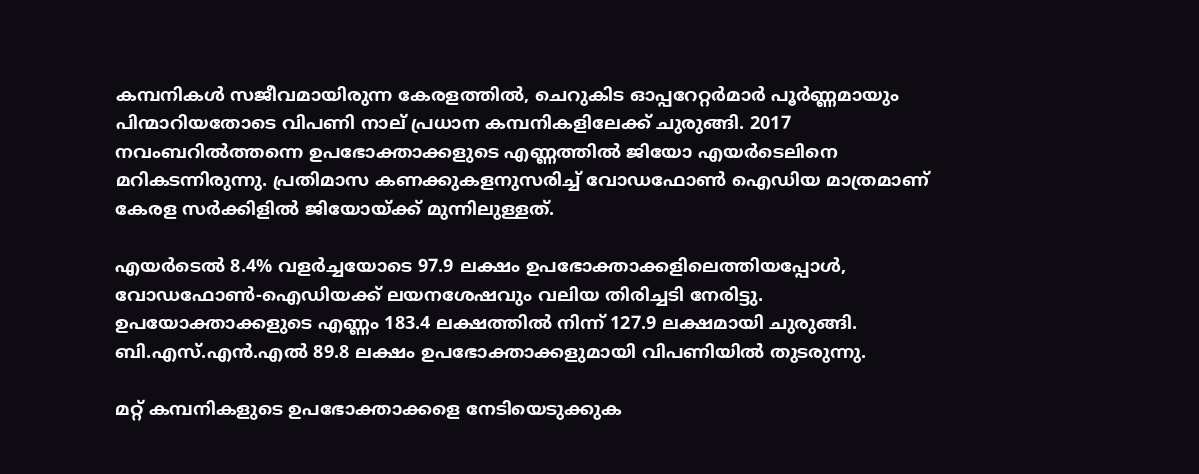കമ്പനികള്‍ സജീവമായിരുന്ന കേരളത്തില്‍, ചെറുകിട ഓപ്പറേറ്റര്‍മാര്‍ പൂര്‍ണ്ണമായും പിന്മാറിയതോടെ വിപണി നാല് പ്രധാന കമ്പനികളിലേക്ക് ചുരുങ്ങി. 2017 നവംബറില്‍ത്തന്നെ ഉപഭോക്താക്കളുടെ എണ്ണത്തില്‍ ജിയോ എയര്‍ടെലിനെ മറികടന്നിരുന്നു. പ്രതിമാസ കണക്കുകളനുസരിച്ച് വോഡഫോണ്‍ ഐഡിയ മാത്രമാണ് കേരള സര്‍ക്കിളില്‍ ജിയോയ്ക്ക് മുന്നിലുള്ളത്.

എയര്‍ടെല്‍ 8.4% വളര്‍ച്ചയോടെ 97.9 ലക്ഷം ഉപഭോക്താക്കളിലെത്തിയപ്പോള്‍, വോഡഫോണ്‍-ഐഡിയക്ക് ലയനശേഷവും വലിയ തിരിച്ചടി നേരിട്ടു. ഉപയോക്താക്കളുടെ എണ്ണം 183.4 ലക്ഷത്തില്‍ നിന്ന് 127.9 ലക്ഷമായി ചുരുങ്ങി. ബി.എസ്.എന്‍.എല്‍ 89.8 ലക്ഷം ഉപഭോക്താക്കളുമായി വിപണിയില്‍ തുടരുന്നു.

മറ്റ് കമ്പനികളുടെ ഉപഭോക്താക്കളെ നേടിയെടുക്കുക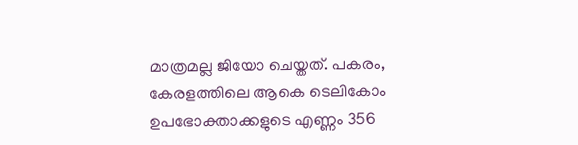മാത്രമല്ല ജിയോ ചെയ്തത്. പകരം, കേരളത്തിലെ ആകെ ടെലികോം ഉപഭോക്താക്കളുടെ എണ്ണം 356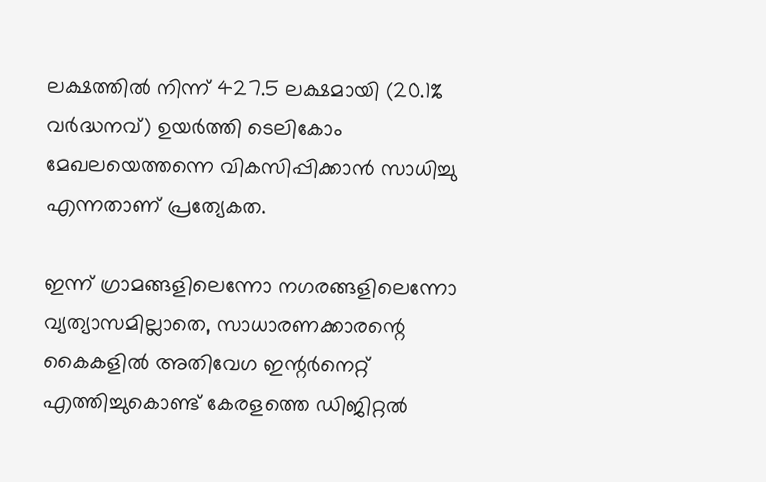ലക്ഷത്തില്‍ നിന്ന് 427.5 ലക്ഷമായി (20.1% വര്‍ദ്ധനവ്) ഉയര്‍ത്തി ടെലികോം മേഖലയെത്തന്നെ വികസിപ്പിക്കാന്‍ സാധിച്ചു എന്നതാണ് പ്രത്യേകത.

ഇന്ന് ഗ്രാമങ്ങളിലെന്നോ നഗരങ്ങളിലെന്നോ വ്യത്യാസമില്ലാതെ, സാധാരണക്കാരന്റെ കൈകളില്‍ അതിവേഗ ഇന്റര്‍നെറ്റ് എത്തിച്ചുകൊണ്ട് കേരളത്തെ ഡിജിറ്റല്‍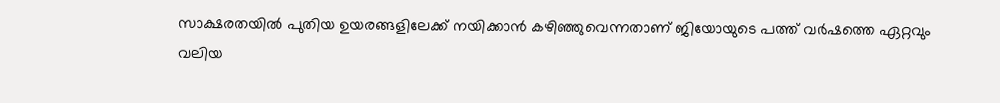സാക്ഷരതയില്‍ പുതിയ ഉയരങ്ങളിലേക്ക് നയിക്കാന്‍ കഴിഞ്ഞുവെന്നതാണ് ജിയോയുടെ പത്ത് വര്‍ഷത്തെ ഏറ്റവും വലിയ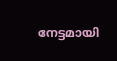നേട്ടമായി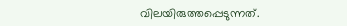വിലയിരുത്തപ്പെടുന്നത്.